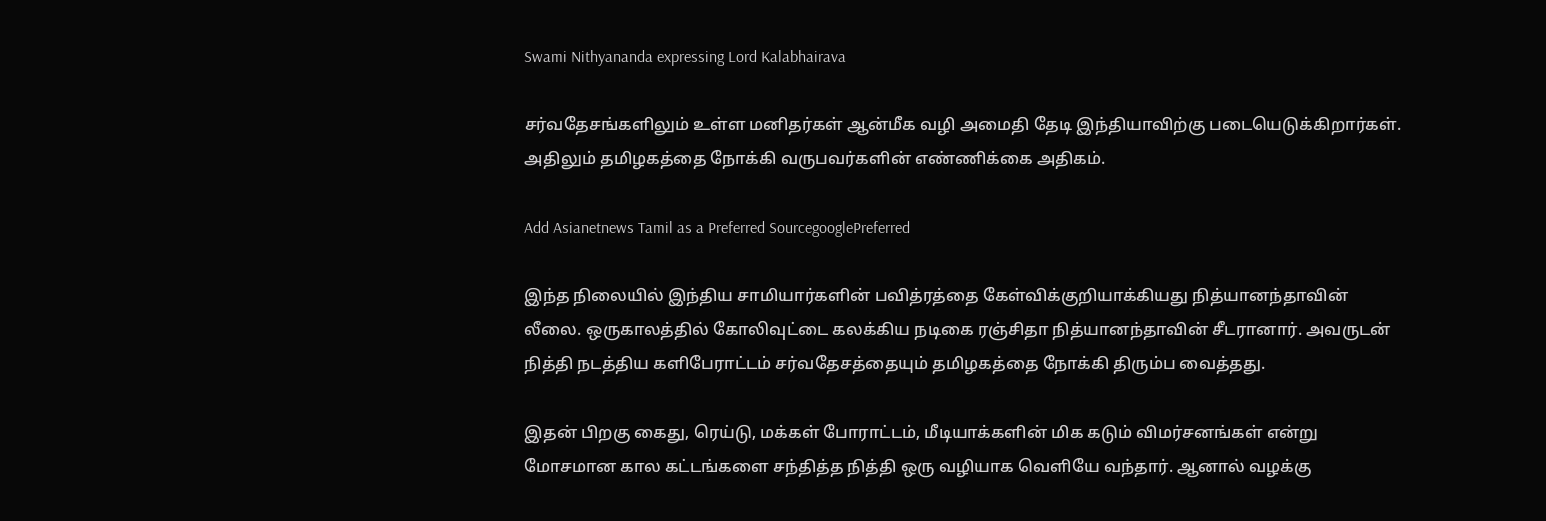Swami Nithyananda expressing Lord Kalabhairava

சர்வதேசங்களிலும் உள்ள மனிதர்கள் ஆன்மீக வழி அமைதி தேடி இந்தியாவிற்கு படையெடுக்கிறார்கள். அதிலும் தமிழகத்தை நோக்கி வருபவர்களின் எண்ணிக்கை அதிகம்.

Add Asianetnews Tamil as a Preferred SourcegooglePreferred

இந்த நிலையில் இந்திய சாமியார்களின் பவித்ரத்தை கேள்விக்குறியாக்கியது நித்யானந்தாவின் லீலை. ஒருகாலத்தில் கோலிவுட்டை கலக்கிய நடிகை ரஞ்சிதா நித்யானந்தாவின் சீடரானார். அவருடன் நித்தி நடத்திய களிபேராட்டம் சர்வதேசத்தையும் தமிழகத்தை நோக்கி திரும்ப வைத்தது.

இதன் பிறகு கைது, ரெய்டு, மக்கள் போராட்டம், மீடியாக்களின் மிக கடும் விமர்சனங்கள் என்று மோசமான கால கட்டங்களை சந்தித்த நித்தி ஒரு வழியாக வெளியே வந்தார். ஆனால் வழக்கு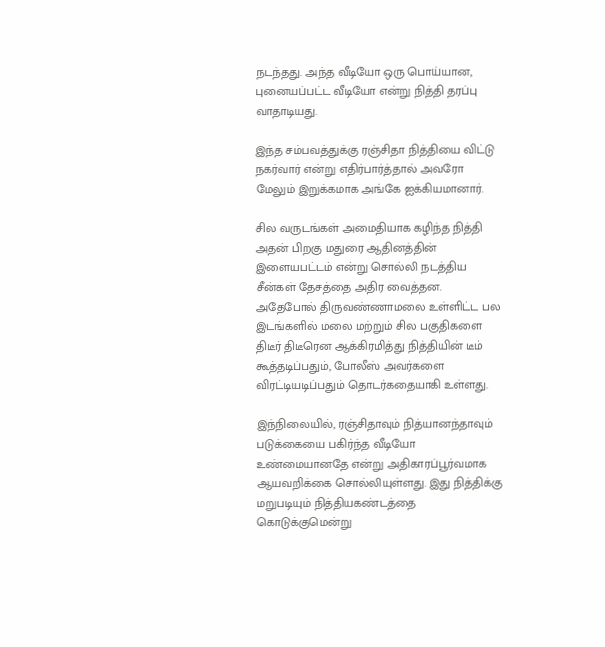நடந்தது. அந்த வீடியோ ஒரு பொய்யான, புனையப்பட்ட வீடியோ என்று நித்தி தரப்பு வாதாடியது.

இந்த சம்பவத்துக்கு ரஞ்சிதா நித்தியை விட்டு நகர்வார் என்று எதிர்பார்த்தால் அவரோ மேலும் இறுக்கமாக அங்கே ஐக்கியமானார்.

சில வருடங்கள் அமைதியாக கழிந்த நித்தி அதன் பிறகு மதுரை ஆதினத்தின் இளையபட்டம் என்று சொல்லி நடத்திய சீன்கள் தேசத்தை அதிர வைத்தன. அதேபோல் திருவண்ணாமலை உள்ளிட்ட பல இடங்களில் மலை மற்றும் சில பகுதிகளை திடீர் திடீரென ஆக்கிரமித்து நித்தியின் டீம் கூத்தடிப்பதும், போலீஸ் அவர்களை விரட்டியடிப்பதும் தொடர்கதையாகி உள்ளது.

இந்நிலையில், ரஞ்சிதாவும் நித்யானந்தாவும் படுக்கையை பகிர்ந்த வீடியோ உண்மையானதே என்று அதிகாரப்பூர்வமாக ஆயவறிக்கை சொல்லியுள்ளது. இது நித்திக்கு மறுபடியும் நித்தியகண்டத்தை கொடுக்குமென்று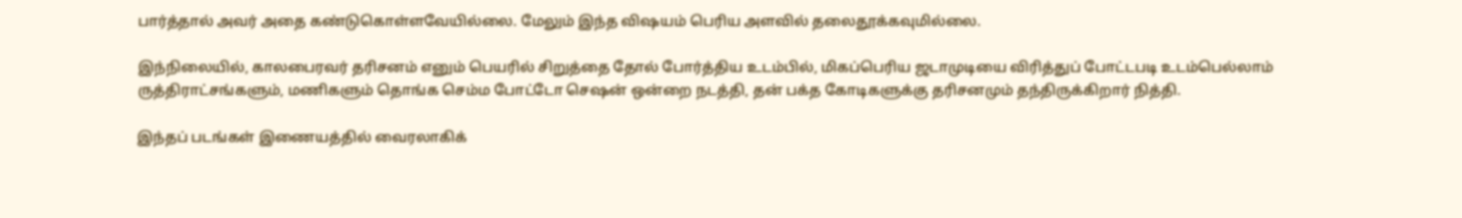பார்த்தால் அவர் அதை கண்டுகொள்ளவேயில்லை. மேலும் இந்த விஷயம் பெரிய அளவில் தலைதூக்கவுமில்லை.

இந்நிலையில், காலபைரவர் தரிசனம் எனும் பெயரில் சிறுத்தை தோல் போர்த்திய உடம்பில், மிகப்பெரிய ஜடாமுடியை விரித்துப் போட்டபடி உடம்பெல்லாம் ருத்திராட்சங்களும், மணிகளும் தொங்க செம்ம போட்டோ செஷன் ஒன்றை நடத்தி, தன் பக்த கோடிகளுக்கு தரிசனமும் தந்திருக்கிறார் நித்தி.

இந்தப் படங்கள் இணையத்தில் வைரலாகிக்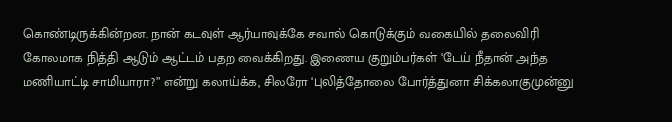கொண்டிருக்கின்றன. நான் கடவுள் ஆர்யாவுக்கே சவால் கொடுக்கும் வகையில் தலைவிரி கோலமாக நித்தி ஆடும் ஆட்டம் பதற வைக்கிறது. இணைய குறும்பர்கள் ‘டேய் நீதான் அந்த மணியாட்டி சாமியாரா?” என்று கலாய்க்க, சிலரோ ‘புலித்தோலை போர்த்துனா சிக்கலாகுமுன்னு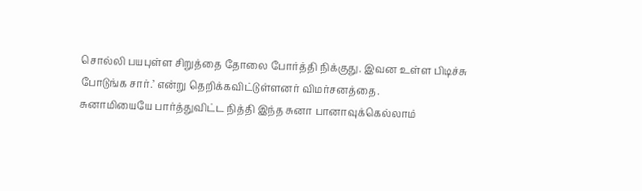சொல்லி பயபுள்ள சிறுத்தை தோலை போர்த்தி நிக்குது. இவன உள்ள பிடிச்சு போடுங்க சார்.’ என்று தெறிக்கவிட்டுள்ளனர் விமர்சனத்தை.
சுனாமியையே பார்த்துவிட்ட நித்தி இந்த சுனா பானாவுக்கெல்லாம்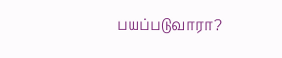பயப்படுவாரா?